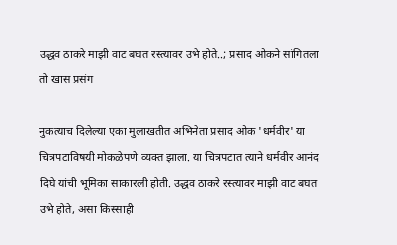उद्धव ठाकरे माझी वाट बघत रस्त्यावर उभे होते..; प्रसाद ओकने सांगितला तो खास प्रसंग

नुकत्याच दिलेल्या एका मुलाखतीत अभिनेता प्रसाद ओक 'धर्मवीर' या चित्रपटाविषयी मोकळेपणे व्यक्त झाला. या चित्रपटात त्याने धर्मवीर आनंद दिघे यांची भूमिका साकारली होती. उद्धव ठाकरे रस्त्यावर माझी वाट बघत उभे होते, असा किस्साही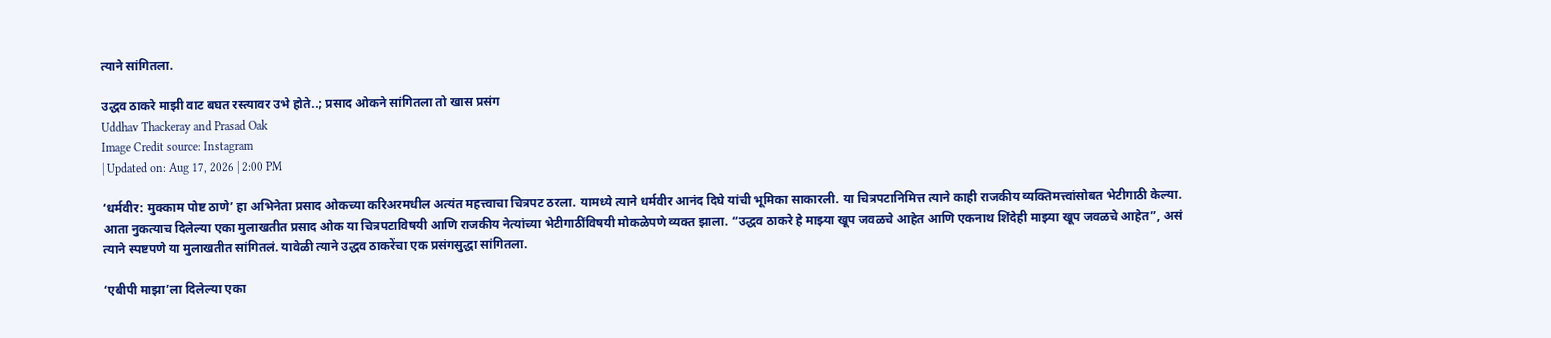त्याने सांगितला.

उद्धव ठाकरे माझी वाट बघत रस्त्यावर उभे होते..; प्रसाद ओकने सांगितला तो खास प्रसंग
Uddhav Thackeray and Prasad Oak
Image Credit source: Instagram
| Updated on: Aug 17, 2026 | 2:00 PM

‘धर्मवीर: मुक्काम पोष्ट ठाणे’ हा अभिनेता प्रसाद ओकच्या करिअरमधील अत्यंत महत्त्वाचा चित्रपट ठरला. यामध्ये त्याने धर्मवीर आनंद दिघे यांची भूमिका साकारली. या चित्रपटानिमित्त त्याने काही राजकीय व्यक्तिमत्त्वांसोबत भेटीगाठी केल्या. आता नुकत्याच दिलेल्या एका मुलाखतीत प्रसाद ओक या चित्रपटाविषयी आणि राजकीय नेत्यांच्या भेटीगाठींविषयी मोकळेपणे व्यक्त झाला. “उद्धव ठाकरे हे माझ्या खूप जवळचे आहेत आणि एकनाथ शिंदेही माझ्या खूप जवळचे आहेत”, असं त्याने स्पष्टपणे या मुलाखतीत सांगितलं. यावेळी त्याने उद्धव ठाकरेंचा एक प्रसंगसुद्धा सांगितला.

‘एबीपी माझा’ला दिलेल्या एका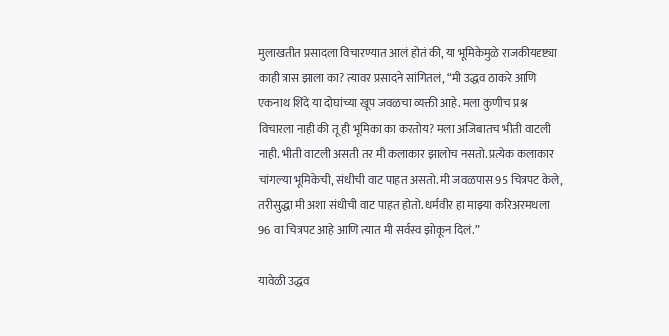मुलाखतीत प्रसादला विचारण्यात आलं होतं की, या भूमिकेमुळे राजकीयदृष्ट्या काही त्रास झाला का? त्यावर प्रसादने सांगितलं, “मी उद्धव ठाकरे आणि एकनाथ शिंदे या दोघांच्या खूप जवळचा व्यक्ती आहे. मला कुणीच प्रश्न विचारला नाही की तू ही भूमिका का करतोय? मला अजिबातच भीती वाटली नाही. भीती वाटली असती तर मी कलाकार झालोच नसतो. प्रत्येक कलाकार चांगल्या भूमिकेची, संधीची वाट पाहत असतो. मी जवळपास 95 चित्रपट केले, तरीसुद्धा मी अशा संधीची वाट पाहत होतो. धर्मवीर हा माझ्या करिअरमधला 96 वा चित्रपट आहे आणि त्यात मी सर्वस्व झोकून दिलं.”

यावेळी उद्धव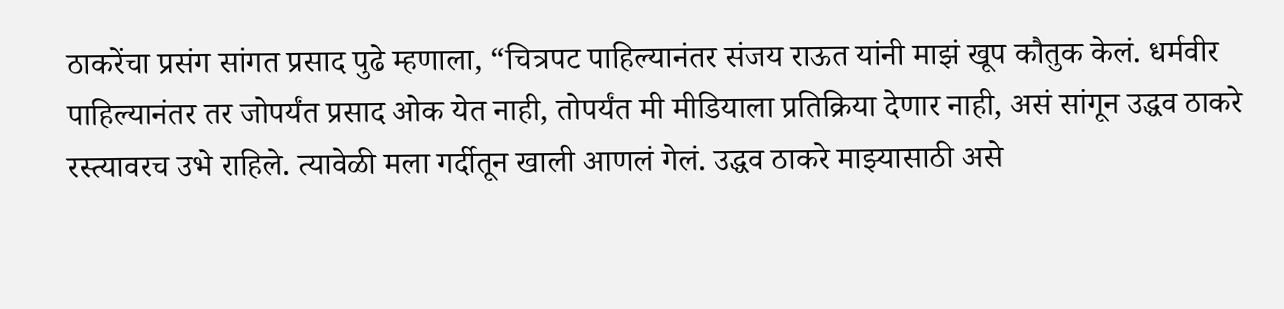ठाकरेंचा प्रसंग सांगत प्रसाद पुढे म्हणाला, “चित्रपट पाहिल्यानंतर संजय राऊत यांनी माझं खूप कौतुक केलं. धर्मवीर पाहिल्यानंतर तर जोपर्यंत प्रसाद ओक येत नाही, तोपर्यंत मी मीडियाला प्रतिक्रिया देणार नाही, असं सांगून उद्धव ठाकरे रस्त्यावरच उभे राहिले. त्यावेळी मला गर्दीतून खाली आणलं गेलं. उद्धव ठाकरे माझ्यासाठी असे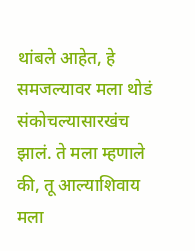थांबले आहेत, हे समजल्यावर मला थोडं संकोचल्यासारखंच झालं. ते मला म्हणाले की, तू आल्याशिवाय मला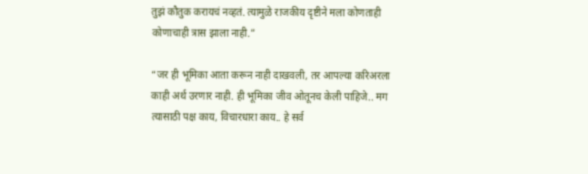तुझं कौतुक करायचं नव्हतं. त्यामुळे राजकीय दृष्टीने मला कोणताही कोणाचाही त्रास झाला नाही.”

“जर ही भूमिका आता करून नाही दाखवली, तर आपल्या करिअरला काही अर्थ उरणार नाही. ही भूमिका जीव ओतूनच केली पाहिजे.. मग त्यासाठी पक्ष काय, विचारधारा काय.. हे सर्व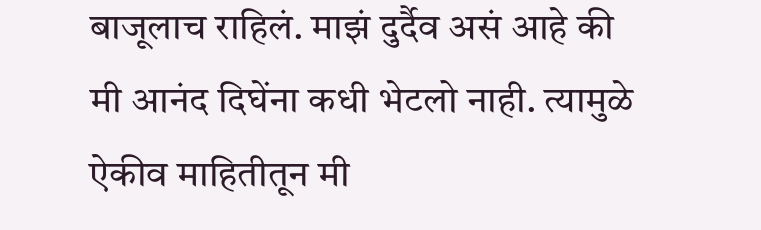बाजूलाच राहिलं. माझं दुर्दैव असं आहे की मी आनंद दिघेंना कधी भेटलो नाही. त्यामुळे ऐकीव माहितीतून मी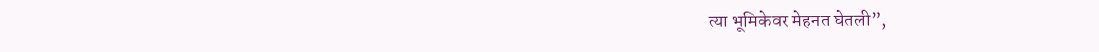त्या भूमिकेवर मेहनत घेतली”,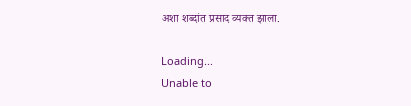अशा शब्दांत प्रसाद व्यक्त झाला.

Loading...
Unable to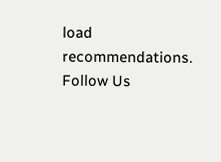load recommendations.
Follow Us